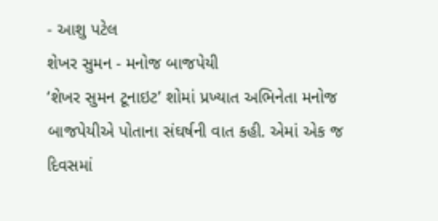- આશુ પટેલ
શેખર સુમન - મનોજ બાજપેયી
‘શેખર સુમન ટૂનાઇટ’ શોમાં પ્રખ્યાત અભિનેતા મનોજ બાજપેયીએ પોતાના સંઘર્ષની વાત કહી. એમાં એક જ દિવસમાં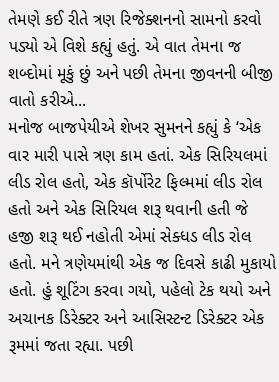તેમણે કઈ રીતે ત્રણ રિજેક્શનનો સામનો કરવો પડ્યો એ વિશે કહ્યું હતું. એ વાત તેમના જ શબ્દોમાં મૂકું છું અને પછી તેમના જીવનની બીજી વાતો કરીએ...
મનોજ બાજપેયીએ શેખર સુમનને કહ્યું કે ‘એક વાર મારી પાસે ત્રણ કામ હતાં. એક સિરિયલમાં લીડ રોલ હતો, એક કૉર્પોરેટ ફિલ્મમાં લીડ રોલ હતો અને એક સિરિયલ શરૂ થવાની હતી જે હજી શરૂ થઈ નહોતી એમાં સેક્ધડ લીડ રોલ હતો. મને ત્રણેયમાંથી એક જ દિવસે કાઢી મુકાયો હતો. હું શૂટિંગ કરવા ગયો, પહેલો ટેક થયો અને અચાનક ડિરેક્ટર અને આસિસ્ટન્ટ ડિરેક્ટર એક રૂમમાં જતા રહ્યા. પછી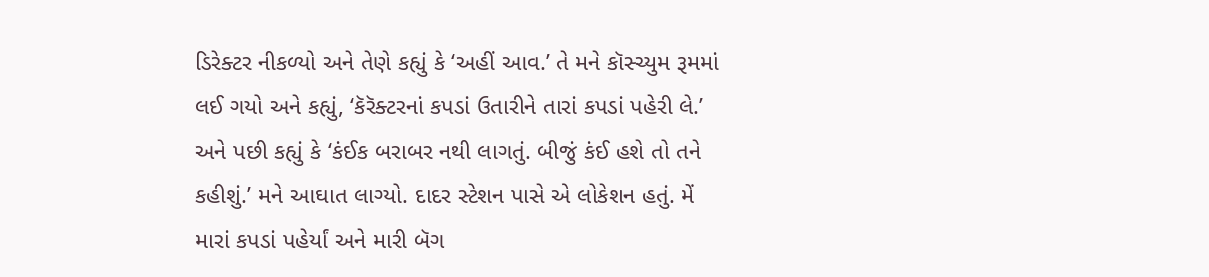ડિરેક્ટર નીકળ્યો અને તેણે કહ્યું કે ‘અહીં આવ.’ તે મને કૉસ્ચ્યુમ રૂમમાં લઈ ગયો અને કહ્યું, ‘કૅરૅક્ટરનાં કપડાં ઉતારીને તારાં કપડાં પહેરી લે.’ અને પછી કહ્યું કે ‘કંઈક બરાબર નથી લાગતું. બીજું કંઈ હશે તો તને કહીશું.’ મને આઘાત લાગ્યો. દાદર સ્ટેશન પાસે એ લોકેશન હતું. મેં મારાં કપડાં પહેર્યાં અને મારી બૅગ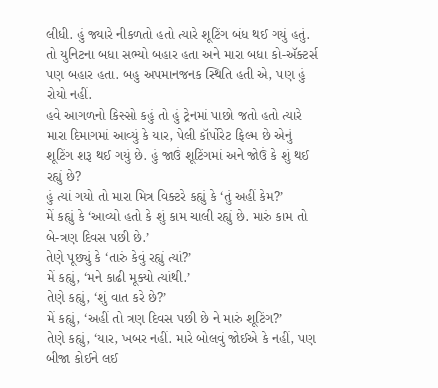લીધી. હું જ્યારે નીકળતો હતો ત્યારે શૂટિંગ બંધ થઈ ગયું હતું. તો યુનિટના બધા સભ્યો બહાર હતા અને મારા બધા કો-ઍક્ટર્સ પણ બહાર હતા. બહુ અપમાનજનક સ્થિતિ હતી એ, પણ હું રોયો નહીં.
હવે આગળનો કિસ્સો કહું તો હું ટ્રેનમાં પાછો જતો હતો ત્યારે મારા દિમાગમાં આવ્યું કે યાર, પેલી કૉર્પોરેટ ફિલ્મ છે એનું શૂટિંગ શરૂ થઈ ગયું છે. હું જાઉં શૂટિંગમાં અને જોઉં કે શું થઈ રહ્યું છે?
હું ત્યાં ગયો તો મારા મિત્ર વિક્ટરે કહ્યું કે ‘તું અહીં કેમ?’
મેં કહ્યું કે ‘આવ્યો હતો કે શું કામ ચાલી રહ્યું છે. મારું કામ તો બે-ત્રણ દિવસ પછી છે.’
તેણે પૂછ્યું કે ‘તારું કેવું રહ્યું ત્યાં?’
મેં કહ્યું, ‘મને કાઢી મૂક્યો ત્યાંથી.’
તેણે કહ્યું, ‘શું વાત કરે છે?’
મેં કહ્યું, ‘અહીં તો ત્રણ દિવસ પછી છે ને મારું શૂટિંગ?’
તેણે કહ્યું, ‘યાર, ખબર નહીં. મારે બોલવું જોઈએ કે નહીં, પણ બીજા કોઈને લઈ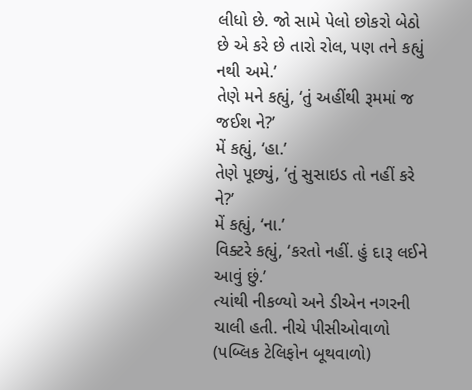લીધો છે. જો સામે પેલો છોકરો બેઠો છે એ કરે છે તારો રોલ, પણ તને કહ્યું નથી અમે.’
તેણે મને કહ્યું, ‘તું અહીંથી રૂમમાં જ
જઈશ ને?’
મેં કહ્યું, ‘હા.’
તેણે પૂછ્યું, ‘તું સુસાઇડ તો નહીં કરે ને?’
મેં કહ્યું, ‘ના.’
વિક્ટરે કહ્યું, ‘કરતો નહીં. હું દારૂ લઈને
આવું છું.’
ત્યાંથી નીકળ્યો અને ડીએન નગરની ચાલી હતી. નીચે પીસીઓવાળો (પબ્લિક ટેલિફોન બૂથવાળો)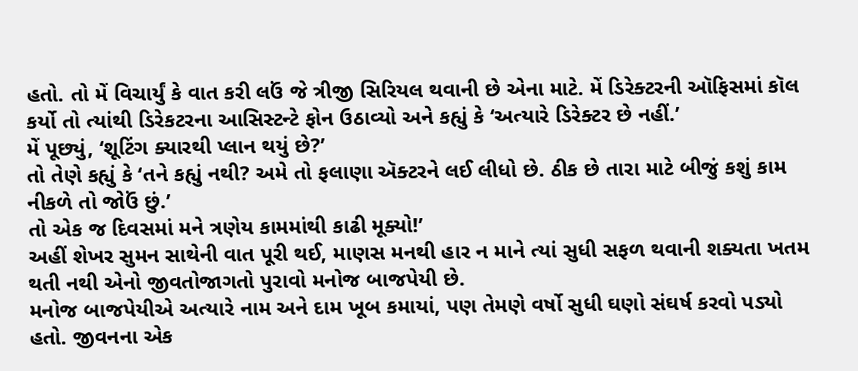હતો. તો મેં વિચાર્યું કે વાત કરી લઉં જે ત્રીજી સિરિયલ થવાની છે એના માટે. મેં ડિરેક્ટરની ઑફિસમાં કૉલ કર્યો તો ત્યાંથી ડિરેકટરના આસિસ્ટન્ટે ફોન ઉઠાવ્યો અને કહ્યું કે ‘અત્યારે ડિરેક્ટર છે નહીં.’
મેં પૂછ્યું, ‘શૂટિંગ ક્યારથી પ્લાન થયું છે?’
તો તેણે કહ્યું કે ‘તને કહ્યું નથી? અમે તો ફલાણા ઍક્ટરને લઈ લીધો છે. ઠીક છે તારા માટે બીજું કશું કામ નીકળે તો જોઉં છું.’
તો એક જ દિવસમાં મને ત્રણેય કામમાંથી કાઢી મૂક્યો!’
અહીં શેખર સુમન સાથેની વાત પૂરી થઈ, માણસ મનથી હાર ન માને ત્યાં સુધી સફળ થવાની શક્યતા ખતમ થતી નથી એનો જીવતોજાગતો પુરાવો મનોજ બાજપેયી છે.
મનોજ બાજપેયીએ અત્યારે નામ અને દામ ખૂબ કમાયાં, પણ તેમણે વર્ષો સુધી ઘણો સંઘર્ષ કરવો પડ્યો હતો. જીવનના એક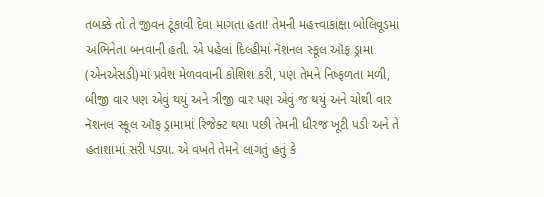તબક્કે તો તે જીવન ટૂંકાવી દેવા માગતા હતા! તેમની મહત્ત્વાકાંક્ષા બોલિવૂડમાં અભિનેતા બનવાની હતી. એ પહેલાં દિલ્હીમાં નૅશનલ સ્કૂલ ઑફ ડ્રામા (એનએસડી)માં પ્રવેશ મેળવવાની કોશિશ કરી, પણ તેમને નિષ્ફળતા મળી, બીજી વાર પણ એવું થયું અને ત્રીજી વાર પણ એવું જ થયું અને ચોથી વાર નૅશનલ સ્કૂલ ઑફ ડ્રામામાં રિજેક્ટ થયા પછી તેમની ધીરજ ખૂટી પડી અને તે હતાશામાં સરી પડ્યા. એ વખતે તેમને લાગતું હતું કે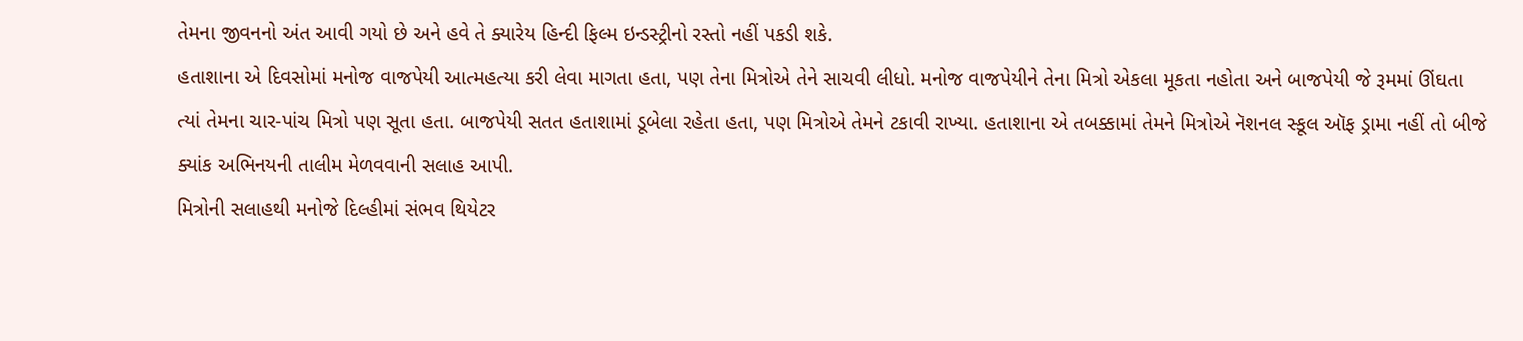તેમના જીવનનો અંત આવી ગયો છે અને હવે તે ક્યારેય હિન્દી ફિલ્મ ઇન્ડસ્ટ્રીનો રસ્તો નહીં પકડી શકે.
હતાશાના એ દિવસોમાં મનોજ વાજપેયી આત્મહત્યા કરી લેવા માગતા હતા, પણ તેના મિત્રોએ તેને સાચવી લીધો. મનોજ વાજપેયીને તેના મિત્રો એકલા મૂકતા નહોતા અને બાજપેયી જે રૂમમાં ઊંઘતા ત્યાં તેમના ચાર-પાંચ મિત્રો પણ સૂતા હતા. બાજપેયી સતત હતાશામાં ડૂબેલા રહેતા હતા, પણ મિત્રોએ તેમને ટકાવી રાખ્યા. હતાશાના એ તબક્કામાં તેમને મિત્રોએ નૅશનલ સ્કૂલ ઑફ ડ્રામા નહીં તો બીજે ક્યાંક અભિનયની તાલીમ મેળવવાની સલાહ આપી.
મિત્રોની સલાહથી મનોજે દિલ્હીમાં સંભવ થિયેટર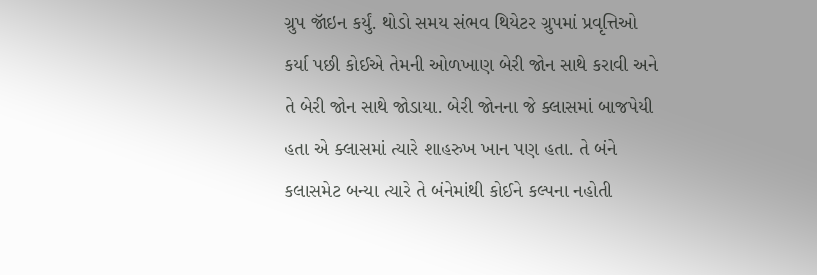ગ્રુપ જૉઇન કર્યું. થોડો સમય સંભવ થિયેટર ગ્રુપમાં પ્રવૃત્તિઓ કર્યા પછી કોઈએ તેમની ઓળખાણ બેરી જોન સાથે કરાવી અને તે બેરી જોન સાથે જોડાયા. બેરી જોનના જે ક્લાસમાં બાજપેયી હતા એ ક્લાસમાં ત્યારે શાહરુખ ખાન પણ હતા. તે બંને કલાસમેટ બન્યા ત્યારે તે બંનેમાંથી કોઈને કલ્પના નહોતી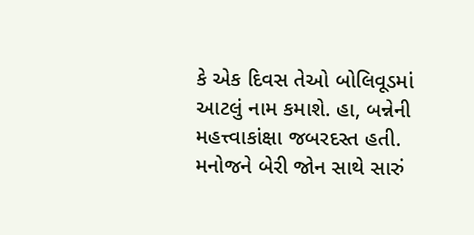કે એક દિવસ તેઓ બોલિવૂડમાં આટલું નામ કમાશે. હા, બન્નેની મહત્ત્વાકાંક્ષા જબરદસ્ત હતી. મનોજને બેરી જોન સાથે સારું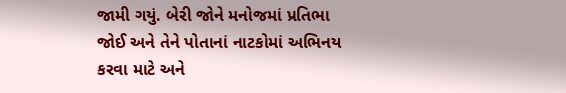જામી ગયું. બેરી જોને મનોજમાં પ્રતિભા જોઈ અને તેને પોતાનાં નાટકોમાં અભિનય કરવા માટે અને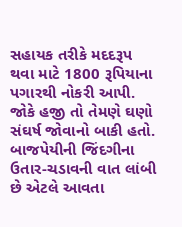સહાયક તરીકે મદદરૂપ થવા માટે 1800 રૂપિયાના પગારથી નોકરી આપી.
જોકે હજી તો તેમણે ઘણો સંઘર્ષ જોવાનો બાકી હતો.
બાજપેયીની જિંદગીના ઉતાર-ચડાવની વાત લાંબી છે એટલે આવતા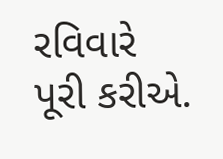રવિવારે પૂરી કરીએ.